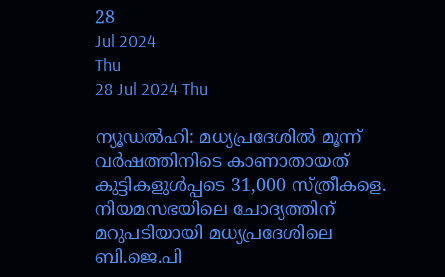28
Jul 2024
Thu
28 Jul 2024 Thu

ന്യൂഡല്‍ഹി: മധ്യപ്രദേശില്‍ മൂന്ന് വര്‍ഷത്തിനിടെ കാണാതായത് കുട്ടികളുള്‍പ്പടെ 31,000 സ്ത്രീകളെ. നിയമസഭയിലെ ചോദ്യത്തിന് മറുപടിയായി മധ്യപ്രദേശിലെ ബി.ജെ.പി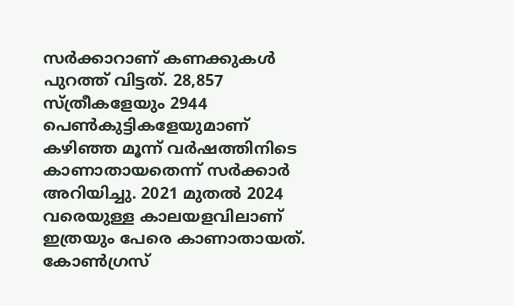സര്‍ക്കാറാണ് കണക്കുകള്‍ പുറത്ത് വിട്ടത്. 28,857 സ്ത്രീകളേയും 2944 പെണ്‍കുട്ടികളേയുമാണ് കഴിഞ്ഞ മൂന്ന് വര്‍ഷത്തിനിടെ കാണാതായതെന്ന് സര്‍ക്കാര്‍ അറിയിച്ചു. 2021 മുതല്‍ 2024 വരെയുള്ള കാലയളവിലാണ് ഇത്രയും പേരെ കാണാതായത്. കോണ്‍ഗ്രസ്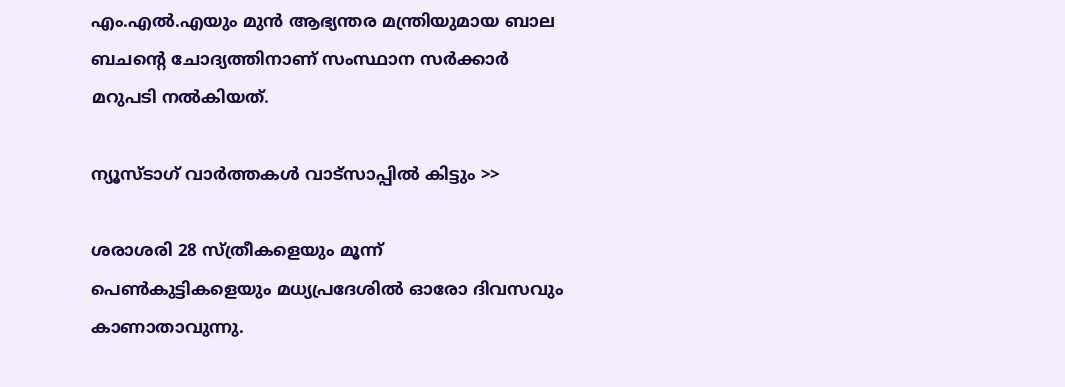എം.എല്‍.എയും മുന്‍ ആഭ്യന്തര മന്ത്രിയുമായ ബാല ബചന്റെ ചോദ്യത്തിനാണ് സംസ്ഥാന സര്‍ക്കാര്‍ മറുപടി നല്‍കിയത്.

ന്യൂസ്ടാഗ് വാര്‍ത്തകള്‍ വാട്‌സാപ്പില്‍ കിട്ടും >>

ശരാശരി 28 സ്ത്രീകളെയും മൂന്ന് പെണ്‍കുട്ടികളെയും മധ്യപ്രദേശില്‍ ഓരോ ദിവസവും കാണാതാവുന്നു.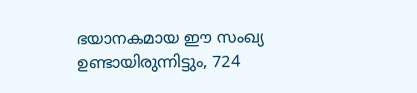ഭയാനകമായ ഈ സംഖ്യ ഉണ്ടായിരുന്നിട്ടും, 724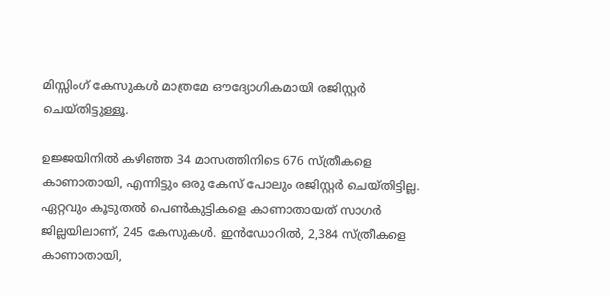മിസ്സിംഗ് കേസുകള്‍ മാത്രമേ ഔദ്യോഗികമായി രജിസ്റ്റര്‍ ചെയ്തിട്ടുള്ളൂ.

ഉജ്ജയിനില്‍ കഴിഞ്ഞ 34 മാസത്തിനിടെ 676 സ്ത്രീകളെ കാണാതായി, എന്നിട്ടും ഒരു കേസ് പോലും രജിസ്റ്റര്‍ ചെയ്തിട്ടില്ല. ഏറ്റവും കൂടുതല്‍ പെണ്‍കുട്ടികളെ കാണാതായത് സാഗര്‍ ജില്ലയിലാണ്, 245 കേസുകള്‍. ഇന്‍ഡോറില്‍, 2,384 സ്ത്രീകളെ കാണാതായി,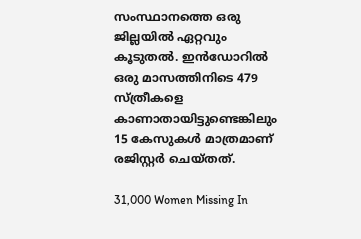സംസ്ഥാനത്തെ ഒരു ജില്ലയില്‍ ഏറ്റവും കൂടുതല്‍. ഇന്‍ഡോറില്‍ ഒരു മാസത്തിനിടെ 479 സ്ത്രീകളെ കാണാതായിട്ടുണ്ടെങ്കിലും 15 കേസുകള്‍ മാത്രമാണ് രജിസ്റ്റര്‍ ചെയ്തത്.

31,000 Women Missing In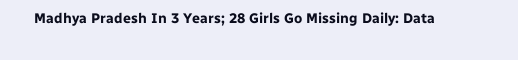Madhya Pradesh In 3 Years; 28 Girls Go Missing Daily: Data